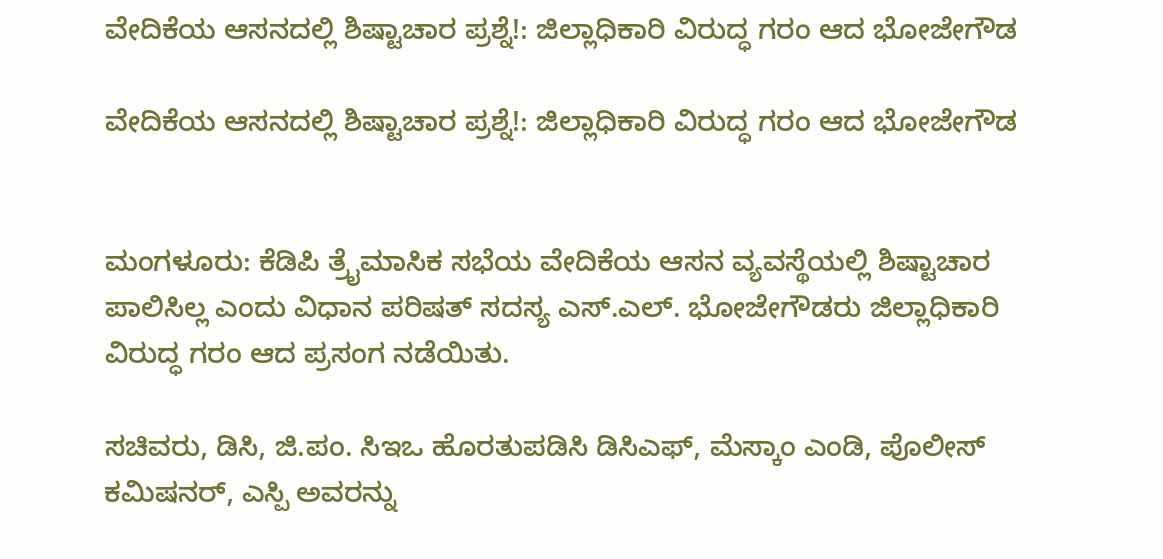ವೇದಿಕೆಯ ಆಸನದಲ್ಲಿ ಶಿಷ್ಟಾಚಾರ ಪ್ರಶ್ನೆ!: ಜಿಲ್ಲಾಧಿಕಾರಿ ವಿರುದ್ಧ ಗರಂ ಆದ ಭೋಜೇಗೌಡ

ವೇದಿಕೆಯ ಆಸನದಲ್ಲಿ ಶಿಷ್ಟಾಚಾರ ಪ್ರಶ್ನೆ!: ಜಿಲ್ಲಾಧಿಕಾರಿ ವಿರುದ್ಧ ಗರಂ ಆದ ಭೋಜೇಗೌಡ


ಮಂಗಳೂರು: ಕೆಡಿಪಿ ತ್ರೈಮಾಸಿಕ ಸಭೆಯ ವೇದಿಕೆಯ ಆಸನ ವ್ಯವಸ್ಥೆಯಲ್ಲಿ ಶಿಷ್ಟಾಚಾರ ಪಾಲಿಸಿಲ್ಲ ಎಂದು ವಿಧಾನ ಪರಿಷತ್‌ ಸದಸ್ಯ ಎಸ್.ಎಲ್. ಭೋಜೇಗೌಡರು ಜಿಲ್ಲಾಧಿಕಾರಿ ವಿರುದ್ಧ ಗರಂ ಆದ ಪ್ರಸಂಗ ನಡೆಯಿತು.

ಸಚಿವರು, ಡಿಸಿ, ಜಿ.ಪಂ. ಸಿಇಒ ಹೊರತುಪಡಿಸಿ ಡಿಸಿಎಫ್‌, ಮೆಸ್ಕಾಂ ಎಂಡಿ, ಪೊಲೀಸ್‌ ಕಮಿಷನರ್‌, ಎಸ್ಪಿ ಅವರನ್ನು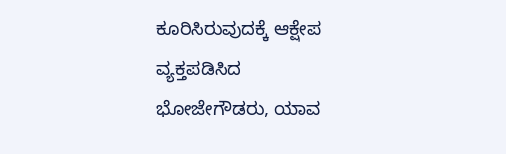ಕೂರಿಸಿರುವುದಕ್ಕೆ ಆಕ್ಷೇಪ ವ್ಯಕ್ತಪಡಿಸಿದ ಭೋಜೇಗೌಡರು, ಯಾವ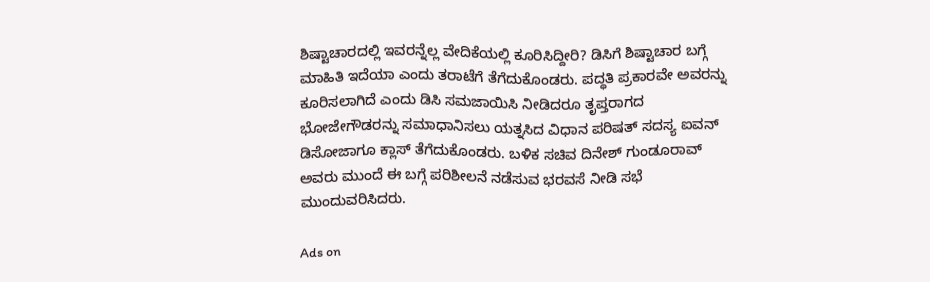ಶಿಷ್ಟಾಚಾರದಲ್ಲಿ ಇವರನ್ನೆಲ್ಲ ವೇದಿಕೆಯಲ್ಲಿ ಕೂರಿಸಿದ್ದೀರಿ? ಡಿಸಿಗೆ ಶಿಷ್ಟಾಚಾರ ಬಗ್ಗೆ ಮಾಹಿತಿ ಇದೆಯಾ ಎಂದು ತರಾಟೆಗೆ ತೆಗೆದುಕೊಂಡರು. ಪದ್ಧತಿ ಪ್ರಕಾರವೇ ಅವರನ್ನು ಕೂರಿಸಲಾಗಿದೆ ಎಂದು ಡಿಸಿ ಸಮಜಾಯಿಸಿ ನೀಡಿದರೂ ತೃಪ್ತರಾಗದ ಭೋಜೇಗೌಡರನ್ನು ಸಮಾಧಾನಿಸಲು ಯತ್ನಸಿದ ವಿಧಾನ ಪರಿಷತ್‌ ಸದಸ್ಯ ಐವನ್ ಡಿಸೋಜಾಗೂ ಕ್ಲಾಸ್‌ ತೆಗೆದುಕೊಂಡರು. ಬಳಿಕ ಸಚಿವ ದಿನೇಶ್ ಗುಂಡೂರಾವ್‌ ಅವರು ಮುಂದೆ ಈ ಬಗ್ಗೆ ಪರಿಶೀಲನೆ ನಡೆಸುವ ಭರವಸೆ ನೀಡಿ ಸಭೆ ಮುಂದುವರಿಸಿದರು.

Ads on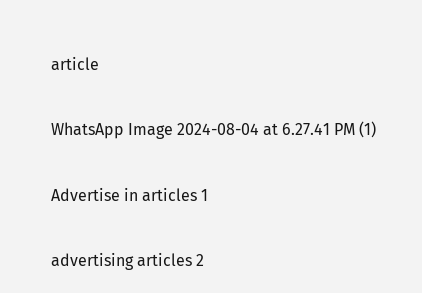article

WhatsApp Image 2024-08-04 at 6.27.41 PM (1)

Advertise in articles 1

advertising articles 2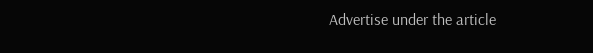Advertise under the article